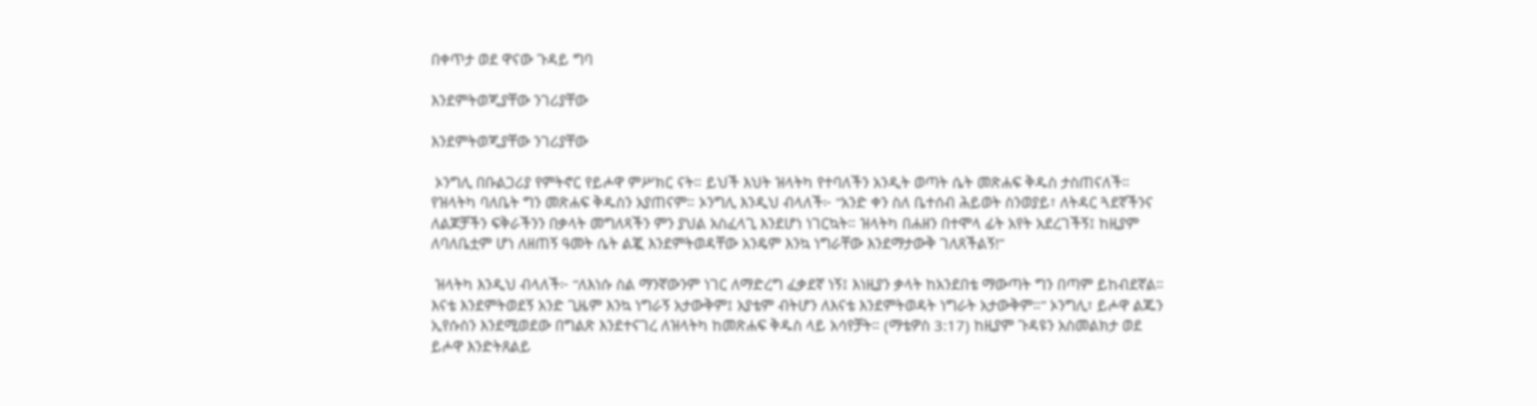በቀጥታ ወደ ዋናው ጉዳይ ግባ

እንደምትወጂያቸው ንገሪያቸው

እንደምትወጂያቸው ንገሪያቸው

 ኦንግሊ በቡልጋሪያ የምትኖር የይሖዋ ምሥክር ናት። ይህች እህት ዝላትካ የተባለችን አንዲት ወጣት ሴት መጽሐፍ ቅዱስ ታስጠናለች። የዝላትካ ባለቤት ግን መጽሐፍ ቅዱስን አያጠናም። ኦንግሊ እንዲህ ብላለች፦ “አንድ ቀን ስለ ቤተሰብ ሕይወት ስንወያይ፣ ለትዳር ጓደኛችንና ለልጆቻችን ፍቅራችንን በቃላት መግለጻችን ምን ያህል አስፈላጊ እንደሆነ ነገርኳት። ዝላትካ በሐዘን በተሞላ ፊት አየት አደረገችኝ፤ ከዚያም ለባለቤቷም ሆነ ለዘጠኝ ዓመት ሴት ልጇ እንደምትወዳቸው አንዴም እንኳ ነግራቸው እንደማታውቅ ገለጸችልኝ!”

 ዝላትካ እንዲህ ብላለች፦ “ለእነሱ ስል ማንኛውንም ነገር ለማድረግ ፈቃደኛ ነኝ፤ እነዚያን ቃላት ከአንደበቴ ማውጣት ግን በጣም ይከብደኛል። እናቴ እንደምትወደኝ አንድ ጊዜም እንኳ ነግራኝ አታውቅም፤ አያቴም ብትሆን ለእናቴ እንደምትወዳት ነግራት አታውቅም።” ኦንግሊ፣ ይሖዋ ልጁን ኢየሱስን እንደሚወደው በግልጽ እንደተናገረ ለዝላትካ ከመጽሐፍ ቅዱስ ላይ አሳየቻት። (ማቴዎስ 3:17) ከዚያም ጉዳዩን አስመልክታ ወደ ይሖዋ እንድትጸልይ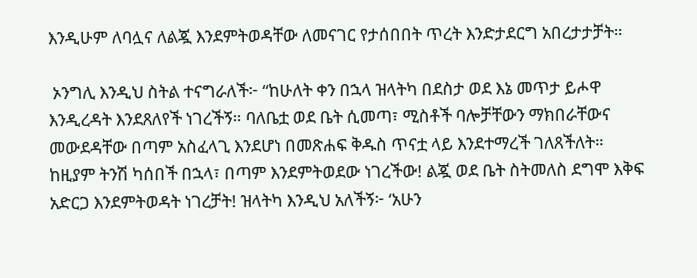እንዲሁም ለባሏና ለልጇ እንደምትወዳቸው ለመናገር የታሰበበት ጥረት እንድታደርግ አበረታታቻት።

 ኦንግሊ እንዲህ ስትል ተናግራለች፦ “ከሁለት ቀን በኋላ ዝላትካ በደስታ ወደ እኔ መጥታ ይሖዋ እንዲረዳት እንደጸለየች ነገረችኝ። ባለቤቷ ወደ ቤት ሲመጣ፣ ሚስቶች ባሎቻቸውን ማክበራቸውና መውደዳቸው በጣም አስፈላጊ እንደሆነ በመጽሐፍ ቅዱስ ጥናቷ ላይ እንደተማረች ገለጸችለት። ከዚያም ትንሽ ካሰበች በኋላ፣ በጣም እንደምትወደው ነገረችው! ልጇ ወደ ቤት ስትመለስ ደግሞ እቅፍ አድርጋ እንደምትወዳት ነገረቻት! ዝላትካ እንዲህ አለችኝ፦ ‘አሁን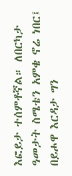እፎይታ ተሰምቶኛል። ለበርካታ ዓመታት ስሜቴን አምቄ ኖሬ ነበር፤ በይሖዋ እርዳታ ግን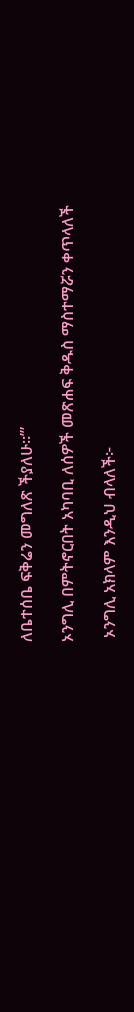ለቤተሰቤ ፍቅሬን መግለጽ ችያለሁ።’”

ኦንግሊ በምትኖርበት አካባቢ ለሰዎች መጽሐፍ ቅዱስ ማስተማሯን ቀጥላለች

 ኦንግሊ አክላም እንዲህ ብላለች፦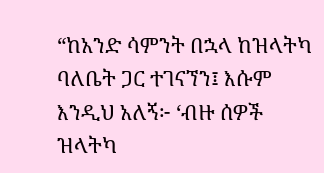“ከአንድ ሳምንት በኋላ ከዝላትካ ባለቤት ጋር ተገናኘን፤ እሱም እንዲህ አለኝ፦ ‘ብዙ ሰዎች ዝላትካ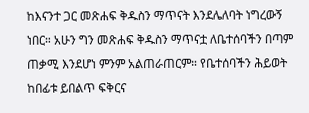ከእናንተ ጋር መጽሐፍ ቅዱስን ማጥናት እንደሌለባት ነግረውኝ ነበር። አሁን ግን መጽሐፍ ቅዱስን ማጥናቷ ለቤተሰባችን በጣም ጠቃሚ እንደሆነ ምንም አልጠራጠርም። የቤተሰባችን ሕይወት ከበፊቱ ይበልጥ ፍቅርና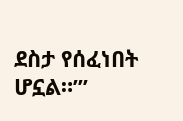ደስታ የሰፈነበት ሆኗል።’”